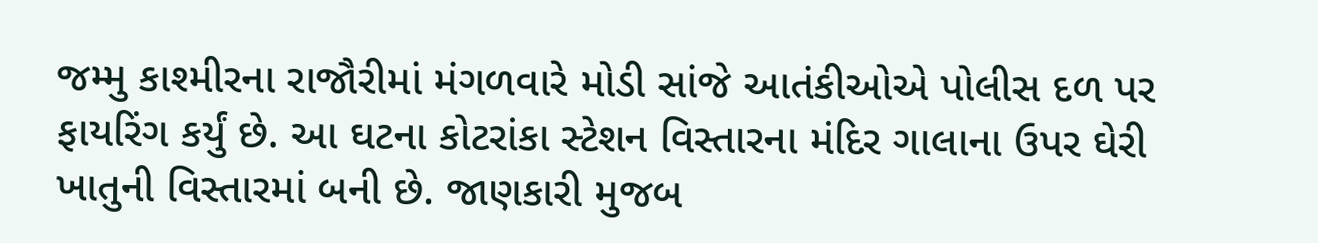જમ્મુ કાશ્મીરના રાજૌરીમાં મંગળવારે મોડી સાંજે આતંકીઓએ પોલીસ દળ પર ફાયરિંગ કર્યું છે. આ ઘટના કોટરાંકા સ્ટેશન વિસ્તારના મંદિર ગાલાના ઉપર ઘેરી ખાતુની વિસ્તારમાં બની છે. જાણકારી મુજબ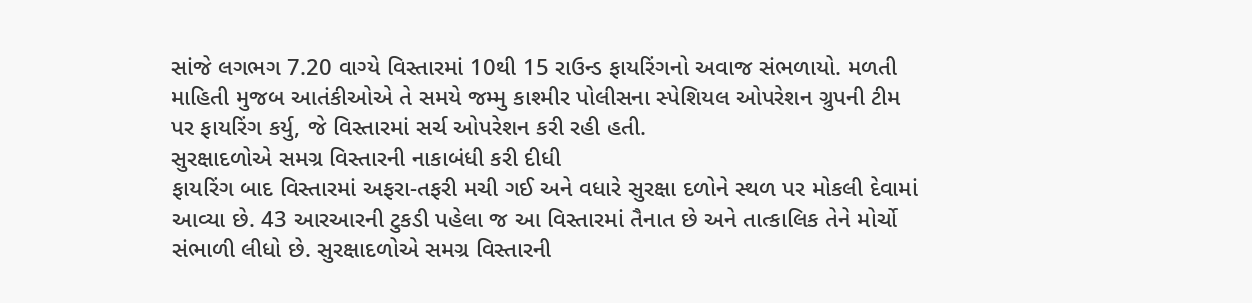સાંજે લગભગ 7.20 વાગ્યે વિસ્તારમાં 10થી 15 રાઉન્ડ ફાયરિંગનો અવાજ સંભળાયો. મળતી માહિતી મુજબ આતંકીઓએ તે સમયે જમ્મુ કાશ્મીર પોલીસના સ્પેશિયલ ઓપરેશન ગ્રુપની ટીમ પર ફાયરિંગ કર્યુ, જે વિસ્તારમાં સર્ચ ઓપરેશન કરી રહી હતી.
સુરક્ષાદળોએ સમગ્ર વિસ્તારની નાકાબંધી કરી દીધી
ફાયરિંગ બાદ વિસ્તારમાં અફરા-તફરી મચી ગઈ અને વધારે સુરક્ષા દળોને સ્થળ પર મોકલી દેવામાં આવ્યા છે. 43 આરઆરની ટુકડી પહેલા જ આ વિસ્તારમાં તૈનાત છે અને તાત્કાલિક તેને મોર્ચો સંભાળી લીધો છે. સુરક્ષાદળોએ સમગ્ર વિસ્તારની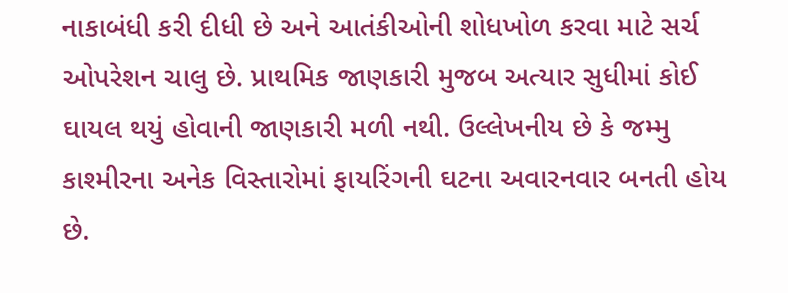નાકાબંધી કરી દીધી છે અને આતંકીઓની શોધખોળ કરવા માટે સર્ચ ઓપરેશન ચાલુ છે. પ્રાથમિક જાણકારી મુજબ અત્યાર સુધીમાં કોઈ ઘાયલ થયું હોવાની જાણકારી મળી નથી. ઉલ્લેખનીય છે કે જમ્મુ કાશ્મીરના અનેક વિસ્તારોમાં ફાયરિંગની ઘટના અવારનવાર બનતી હોય છે.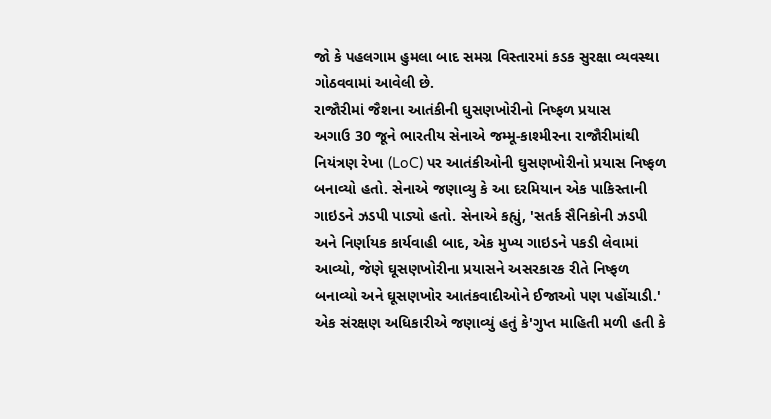જો કે પહલગામ હુમલા બાદ સમગ્ર વિસ્તારમાં કડક સુરક્ષા વ્યવસ્થા ગોઠવવામાં આવેલી છે.
રાજૌરીમાં જૈશના આતંકીની ઘુસણખોરીનો નિષ્ફળ પ્રયાસ
અગાઉ 30 જૂને ભારતીય સેનાએ જમ્મૂ-કાશ્મીરના રાજૌરીમાંથી નિયંત્રણ રેખા (LoC) પર આતંકીઓની ઘુસણખોરીનો પ્રયાસ નિષ્ફળ બનાવ્યો હતો. સેનાએ જણાવ્યુ કે આ દરમિયાન એક પાકિસ્તાની ગાઇડને ઝડપી પાડ્યો હતો. સેનાએ કહ્યું, 'સતર્ક સૈનિકોની ઝડપી અને નિર્ણાયક કાર્યવાહી બાદ, એક મુખ્ય ગાઇડને પકડી લેવામાં આવ્યો, જેણે ઘૂસણખોરીના પ્રયાસને અસરકારક રીતે નિષ્ફળ બનાવ્યો અને ઘૂસણખોર આતંકવાદીઓને ઈજાઓ પણ પહોંચાડી.' એક સંરક્ષણ અધિકારીએ જણાવ્યું હતું કે'ગુપ્ત માહિતી મળી હતી કે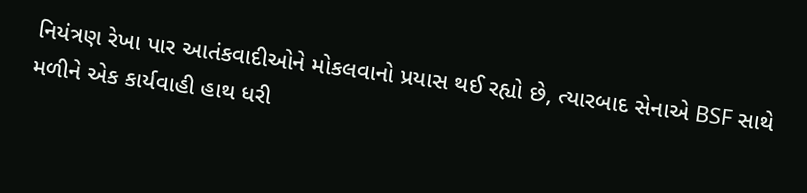નિયંત્રણ રેખા પાર આતંકવાદીઓને મોકલવાનો પ્રયાસ થઈ રહ્યો છે, ત્યારબાદ સેનાએ BSF સાથે મળીને એક કાર્યવાહી હાથ ધરી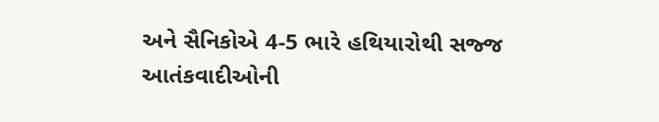અને સૈનિકોએ 4-5 ભારે હથિયારોથી સજ્જ આતંકવાદીઓની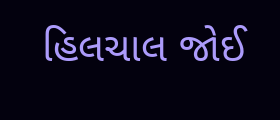હિલચાલ જોઈ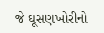જે ઘૂસણખોરીનો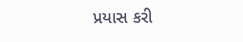પ્રયાસ કરી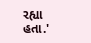રહ્યા હતા.'